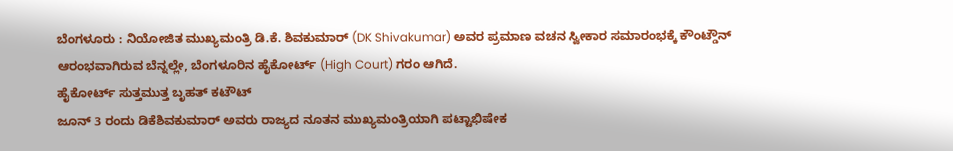ಬೆಂಗಳೂರು : ನಿಯೋಜಿತ ಮುಖ್ಯಮಂತ್ರಿ ಡಿ.ಕೆ. ಶಿವಕುಮಾರ್ (DK Shivakumar) ಅವರ ಪ್ರಮಾಣ ವಚನ ಸ್ವೀಕಾರ ಸಮಾರಂಭಕ್ಕೆ ಕೌಂಟ್ಡೌನ್ ಆರಂಭವಾಗಿರುವ ಬೆನ್ನಲ್ಲೇ, ಬೆಂಗಳೂರಿನ ಹೈಕೋರ್ಟ್ (High Court) ಗರಂ ಆಗಿದೆ.
ಹೈಕೋರ್ಟ್ ಸುತ್ತಮುತ್ತ ಬೃಹತ್ ಕಟೌಟ್
ಜೂನ್ 3 ರಂದು ಡಿಕೆಶಿವಕುಮಾರ್ ಅವರು ರಾಜ್ಯದ ನೂತನ ಮುಖ್ಯಮಂತ್ರಿಯಾಗಿ ಪಟ್ಟಾಭಿಷೇಕ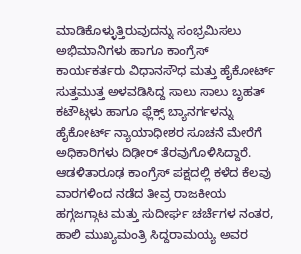ಮಾಡಿಕೊಳ್ಳುತ್ತಿರುವುದನ್ನು ಸಂಭ್ರಮಿಸಲು ಅಭಿಮಾನಿಗಳು ಹಾಗೂ ಕಾಂಗ್ರೆಸ್ ಕಾರ್ಯಕರ್ತರು ವಿಧಾನಸೌಧ ಮತ್ತು ಹೈಕೋರ್ಟ್ ಸುತ್ತಮುತ್ತ ಅಳವಡಿಸಿದ್ದ ಸಾಲು ಸಾಲು ಬೃಹತ್ ಕಟೌಟ್ಗಳು ಹಾಗೂ ಫ್ಲೆಕ್ಸ್ ಬ್ಯಾನರ್ಗಳನ್ನು ಹೈಕೋರ್ಟ್ ನ್ಯಾಯಾಧೀಶರ ಸೂಚನೆ ಮೇರೆಗೆ ಅಧಿಕಾರಿಗಳು ದಿಢೀರ್ ತೆರವುಗೊಳಿಸಿದ್ದಾರೆ.
ಆಡಳಿತಾರೂಢ ಕಾಂಗ್ರೆಸ್ ಪಕ್ಷದಲ್ಲಿ ಕಳೆದ ಕೆಲವು ವಾರಗಳಿಂದ ನಡೆದ ತೀವ್ರ ರಾಜಕೀಯ ಹಗ್ಗಜಗ್ಗಾಟ ಮತ್ತು ಸುದೀರ್ಘ ಚರ್ಚೆಗಳ ನಂತರ, ಹಾಲಿ ಮುಖ್ಯಮಂತ್ರಿ ಸಿದ್ದರಾಮಯ್ಯ ಅವರ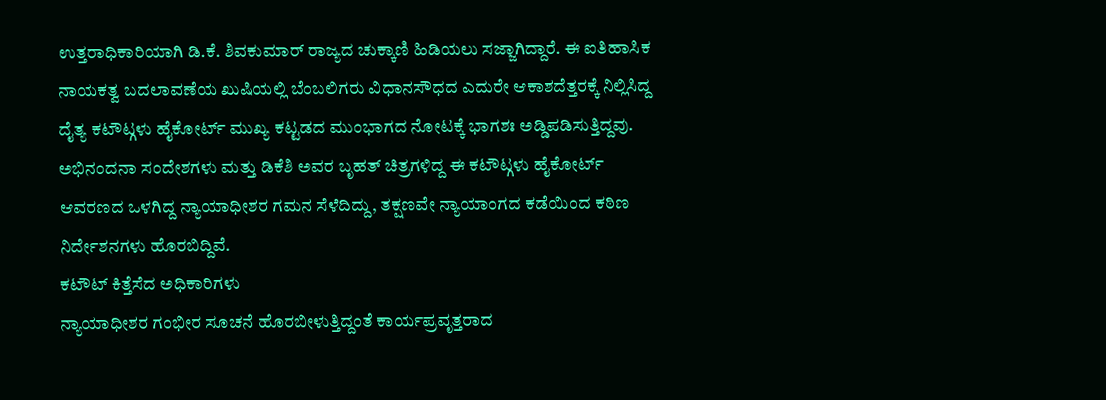ಉತ್ತರಾಧಿಕಾರಿಯಾಗಿ ಡಿ.ಕೆ. ಶಿವಕುಮಾರ್ ರಾಜ್ಯದ ಚುಕ್ಕಾಣಿ ಹಿಡಿಯಲು ಸಜ್ಜಾಗಿದ್ದಾರೆ. ಈ ಐತಿಹಾಸಿಕ ನಾಯಕತ್ವ ಬದಲಾವಣೆಯ ಖುಷಿಯಲ್ಲಿ ಬೆಂಬಲಿಗರು ವಿಧಾನಸೌಧದ ಎದುರೇ ಆಕಾಶದೆತ್ತರಕ್ಕೆ ನಿಲ್ಲಿಸಿದ್ದ ದೈತ್ಯ ಕಟೌಟ್ಗಳು ಹೈಕೋರ್ಟ್ ಮುಖ್ಯ ಕಟ್ಟಡದ ಮುಂಭಾಗದ ನೋಟಕ್ಕೆ ಭಾಗಶಃ ಅಡ್ಡಿಪಡಿಸುತ್ತಿದ್ದವು. ಅಭಿನಂದನಾ ಸಂದೇಶಗಳು ಮತ್ತು ಡಿಕೆಶಿ ಅವರ ಬೃಹತ್ ಚಿತ್ರಗಳಿದ್ದ ಈ ಕಟೌಟ್ಗಳು ಹೈಕೋರ್ಟ್ ಆವರಣದ ಒಳಗಿದ್ದ ನ್ಯಾಯಾಧೀಶರ ಗಮನ ಸೆಳೆದಿದ್ದು, ತಕ್ಷಣವೇ ನ್ಯಾಯಾಂಗದ ಕಡೆಯಿಂದ ಕಠಿಣ ನಿರ್ದೇಶನಗಳು ಹೊರಬಿದ್ದಿವೆ.
ಕಟೌಟ್ ಕಿತ್ತೆಸೆದ ಅಧಿಕಾರಿಗಳು
ನ್ಯಾಯಾಧೀಶರ ಗಂಭೀರ ಸೂಚನೆ ಹೊರಬೀಳುತ್ತಿದ್ದಂತೆ ಕಾರ್ಯಪ್ರವೃತ್ತರಾದ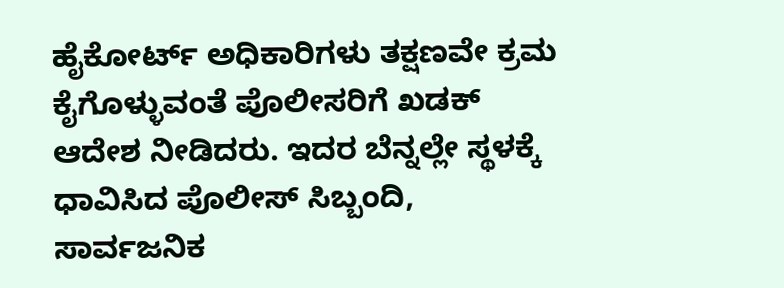ಹೈಕೋರ್ಟ್ ಅಧಿಕಾರಿಗಳು ತಕ್ಷಣವೇ ಕ್ರಮ ಕೈಗೊಳ್ಳುವಂತೆ ಪೊಲೀಸರಿಗೆ ಖಡಕ್ ಆದೇಶ ನೀಡಿದರು. ಇದರ ಬೆನ್ನಲ್ಲೇ ಸ್ಥಳಕ್ಕೆ ಧಾವಿಸಿದ ಪೊಲೀಸ್ ಸಿಬ್ಬಂದಿ, ಸಾರ್ವಜನಿಕ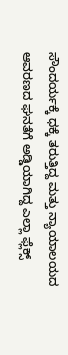ಸೌಂದರ್ಯಕ್ಕೆ ಧಕ್ಕೆ ತರುತ್ತಿದ್ದ ಮತ್ತು ನ್ಯಾಯಾಲಯದ ಆವರಣದ ಘನತೆಗೆ ಅಡ್ಡಿಯಾಗಿದ್ದ ಎಲ್ಲಾ ಫ್ಲೆಕ್ಸ್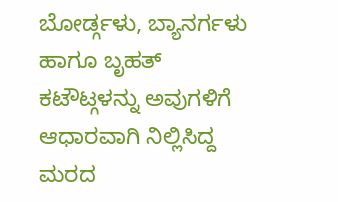ಬೋರ್ಡ್ಗಳು, ಬ್ಯಾನರ್ಗಳು ಹಾಗೂ ಬೃಹತ್ ಕಟೌಟ್ಗಳನ್ನು ಅವುಗಳಿಗೆ ಆಧಾರವಾಗಿ ನಿಲ್ಲಿಸಿದ್ದ ಮರದ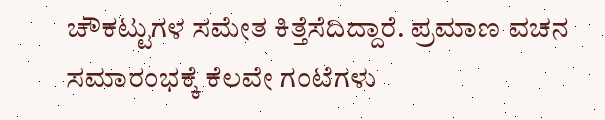ಚೌಕಟ್ಟುಗಳ ಸಮೇತ ಕಿತ್ತೆಸೆದಿದ್ದಾರೆ. ಪ್ರಮಾಣ ವಚನ ಸಮಾರಂಭಕ್ಕೆ ಕೆಲವೇ ಗಂಟೆಗಳು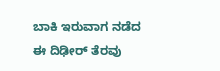ಬಾಕಿ ಇರುವಾಗ ನಡೆದ ಈ ದಿಢೀರ್ ತೆರವು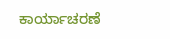ಕಾರ್ಯಾಚರಣೆ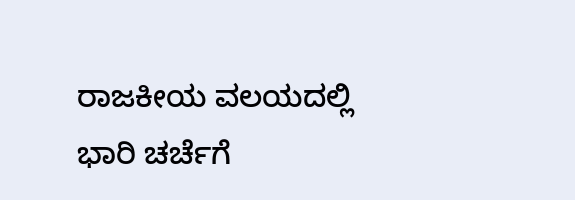ರಾಜಕೀಯ ವಲಯದಲ್ಲಿ ಭಾರಿ ಚರ್ಚೆಗೆ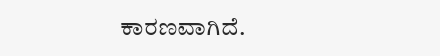ಕಾರಣವಾಗಿದೆ.